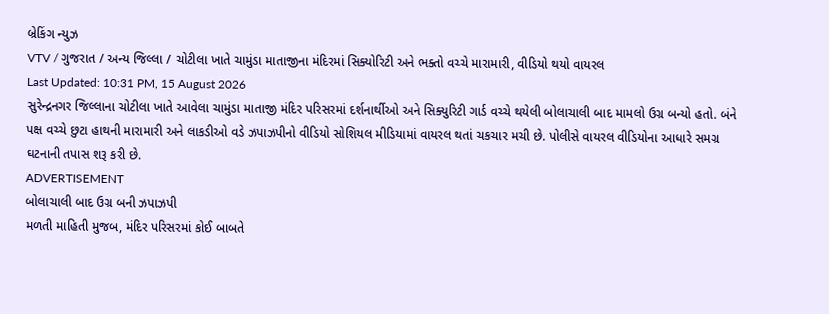બ્રેકિંગ ન્યુઝ
VTV / ગુજરાત / અન્ય જિલ્લા / ચોટીલા ખાતે ચામુંડા માતાજીના મંદિરમાં સિક્યોરિટી અને ભક્તો વચ્ચે મારામારી, વીડિયો થયો વાયરલ
Last Updated: 10:31 PM, 15 August 2026
સુરેન્દ્રનગર જિલ્લાના ચોટીલા ખાતે આવેલા ચામુંડા માતાજી મંદિર પરિસરમાં દર્શનાર્થીઓ અને સિક્યુરિટી ગાર્ડ વચ્ચે થયેલી બોલાચાલી બાદ મામલો ઉગ્ર બન્યો હતો. બંને પક્ષ વચ્ચે છુટા હાથની મારામારી અને લાકડીઓ વડે ઝપાઝપીનો વીડિયો સોશિયલ મીડિયામાં વાયરલ થતાં ચકચાર મચી છે. પોલીસે વાયરલ વીડિયોના આધારે સમગ્ર ઘટનાની તપાસ શરૂ કરી છે.
ADVERTISEMENT
બોલાચાલી બાદ ઉગ્ર બની ઝપાઝપી
મળતી માહિતી મુજબ, મંદિર પરિસરમાં કોઈ બાબતે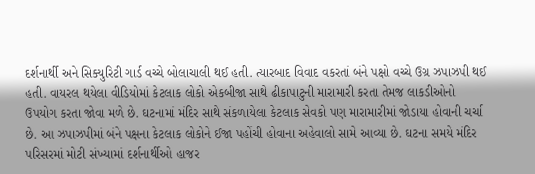દર્શનાર્થી અને સિક્યુરિટી ગાર્ડ વચ્ચે બોલાચાલી થઈ હતી. ત્યારબાદ વિવાદ વકરતાં બંને પક્ષો વચ્ચે ઉગ્ર ઝપાઝપી થઈ હતી. વાયરલ થયેલા વીડિયોમાં કેટલાક લોકો એકબીજા સાથે ઢીકાપાટુની મારામારી કરતા તેમજ લાકડીઓનો ઉપયોગ કરતા જોવા મળે છે. ઘટનામાં મંદિર સાથે સંકળાયેલા કેટલાક સેવકો પણ મારામારીમાં જોડાયા હોવાની ચર્ચા છે. આ ઝપાઝપીમાં બંને પક્ષના કેટલાક લોકોને ઈજા પહોંચી હોવાના અહેવાલો સામે આવ્યા છે. ઘટના સમયે મંદિર પરિસરમાં મોટી સંખ્યામાં દર્શનાર્થીઓ હાજર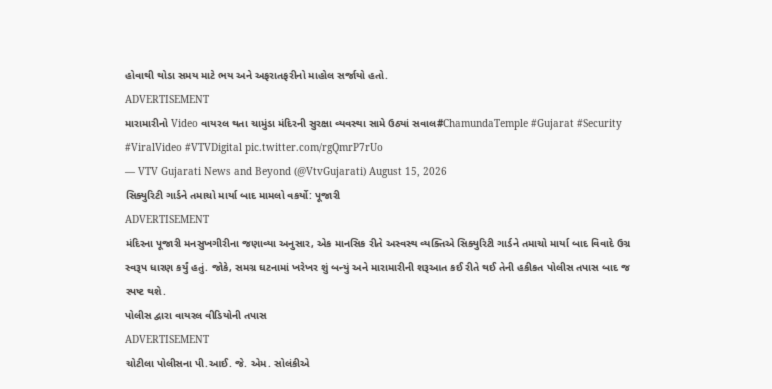હોવાથી થોડા સમય માટે ભય અને અફરાતફરીનો માહોલ સર્જાયો હતો.
ADVERTISEMENT
મારામારીનો Video વાયરલ થતા ચામુંડા મંદિરની સુરક્ષા વ્યવસ્થા સામે ઉઠ્યાં સવાલ#ChamundaTemple #Gujarat #Security #ViralVideo #VTVDigital pic.twitter.com/rgQmrP7rUo
— VTV Gujarati News and Beyond (@VtvGujarati) August 15, 2026
સિક્યુરિટી ગાર્ડને તમાચો માર્યા બાદ મામલો વકર્યો: પૂજારી
ADVERTISEMENT
મંદિરના પૂજારી મનસુખગીરીના જણાવ્યા અનુસાર, એક માનસિક રીતે અસ્વસ્થ વ્યક્તિએ સિક્યુરિટી ગાર્ડને તમાચો માર્યા બાદ વિવાદે ઉગ્ર સ્વરૂપ ધારણ કર્યું હતું. જોકે, સમગ્ર ઘટનામાં ખરેખર શું બન્યું અને મારામારીની શરૂઆત કઈ રીતે થઈ તેની હકીકત પોલીસ તપાસ બાદ જ સ્પષ્ટ થશે.
પોલીસ દ્વારા વાયરલ વીડિયોની તપાસ
ADVERTISEMENT
ચોટીલા પોલીસના પી.આઈ. જે. એમ. સોલંકીએ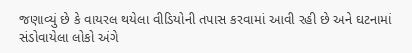જણાવ્યું છે કે વાયરલ થયેલા વીડિયોની તપાસ કરવામાં આવી રહી છે અને ઘટનામાં સંડોવાયેલા લોકો અંગે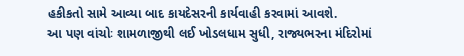હકીકતો સામે આવ્યા બાદ કાયદેસરની કાર્યવાહી કરવામાં આવશે.
આ પણ વાંચોઃ શામળાજીથી લઈ ખોડલધામ સુધી, રાજ્યભરના મંદિરોમાં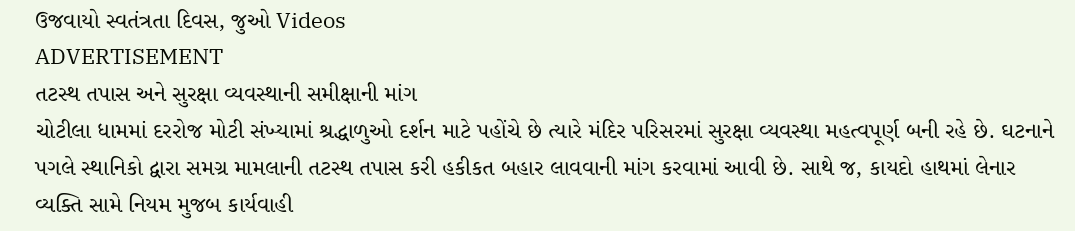ઉજવાયો સ્વતંત્રતા દિવસ, જુઓ Videos
ADVERTISEMENT
તટસ્થ તપાસ અને સુરક્ષા વ્યવસ્થાની સમીક્ષાની માંગ
ચોટીલા ધામમાં દરરોજ મોટી સંખ્યામાં શ્રદ્ધાળુઓ દર્શન માટે પહોંચે છે ત્યારે મંદિર પરિસરમાં સુરક્ષા વ્યવસ્થા મહત્વપૂર્ણ બની રહે છે. ઘટનાને પગલે સ્થાનિકો દ્વારા સમગ્ર મામલાની તટસ્થ તપાસ કરી હકીકત બહાર લાવવાની માંગ કરવામાં આવી છે. સાથે જ, કાયદો હાથમાં લેનાર વ્યક્તિ સામે નિયમ મુજબ કાર્યવાહી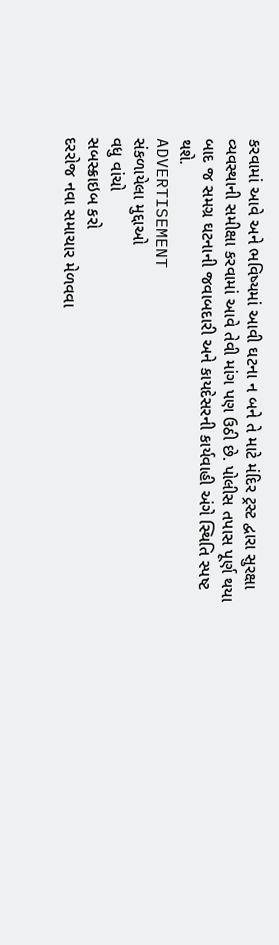કરવામાં આવે અને ભવિષ્યમાં આવી ઘટના ન બને તે માટે મંદિર ટ્રસ્ટ દ્વારા સુરક્ષા વ્યવસ્થાની સમીક્ષા કરવામાં આવે તેવી માંગ પણ ઉઠી છે. પોલીસ તપાસ પૂર્ણ થયા બાદ જ સમગ્ર ઘટનાની જવાબદારી અને કાયદેસરની કાર્યવાહી અંગે સ્થિતિ સ્પષ્ટ થશે.
ADVERTISEMENT
સંકળાયેલા મુદ્દાઓ
વધુ વાંચો
સબસ્ક્રાઇબ કરો
દરરોજ નવા સમાચાર મેળવવા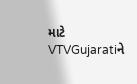માટે VTVGujaratiને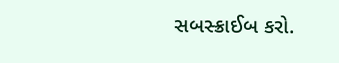સબસ્ક્રાઈબ કરો.